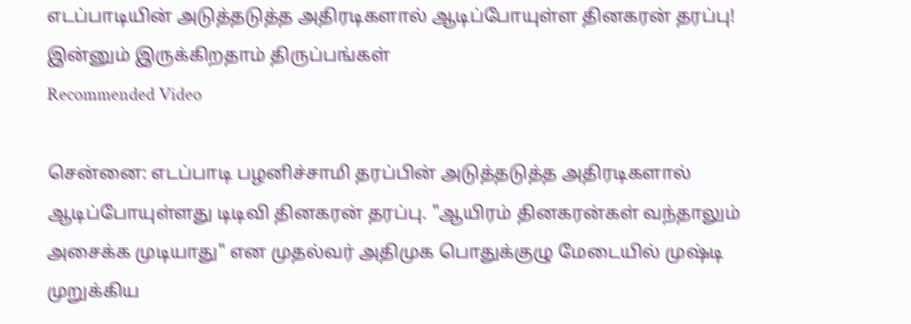எடப்பாடியின் அடுத்தடுத்த அதிரடிகளால் ஆடிப்போயுள்ள தினகரன் தரப்பு! இன்னும் இருக்கிறதாம் திருப்பங்கள்
Recommended Video

சென்னை: எடப்பாடி பழனிச்சாமி தரப்பின் அடுத்தடுத்த அதிரடிகளால் ஆடிப்போயுள்ளது டிடிவி தினகரன் தரப்பு. "ஆயிரம் தினகரன்கள் வந்தாலும் அசைக்க முடியாது" என முதல்வர் அதிமுக பொதுக்குழு மேடையில் முஷ்டி முறுக்கிய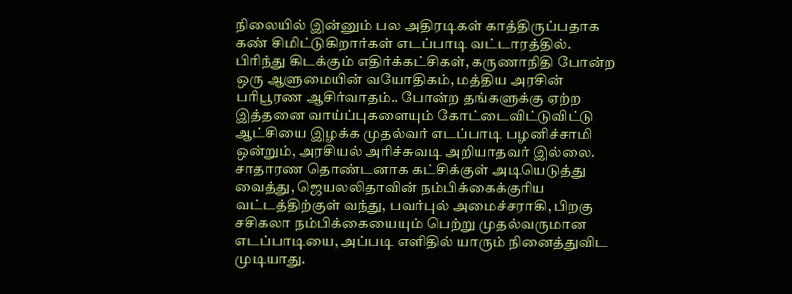நிலையில் இன்னும் பல அதிரடிகள் காத்திருப்பதாக கண் சிமிட்டுகிறார்கள் எடப்பாடி வட்டாரத்தில்.
பிரிந்து கிடக்கும் எதிர்க்கட்சிகள், கருணாநிதி போன்ற ஒரு ஆளுமையின் வயோதிகம், மத்திய அரசின் பரிபூரண ஆசிர்வாதம்.. போன்ற தங்களுக்கு ஏற்ற இத்தனை வாய்ப்புகளையும் கோட்டைவிட்டுவிட்டு ஆட்சியை இழக்க முதல்வர் எடப்பாடி பழனிச்சாமி ஒன்றும், அரசியல் அரிச்சுவடி அறியாதவர் இல்லை.
சாதாரண தொண்டனாக கட்சிக்குள் அடியெடுத்து வைத்து, ஜெயலலிதாவின் நம்பிக்கைக்குரிய வட்டத்திற்குள் வந்து, பவர்புல் அமைச்சராகி, பிறகு சசிகலா நம்பிக்கையையும் பெற்று முதல்வருமான எடப்பாடியை, அப்படி எளிதில் யாரும் நினைத்துவிட முடியாது.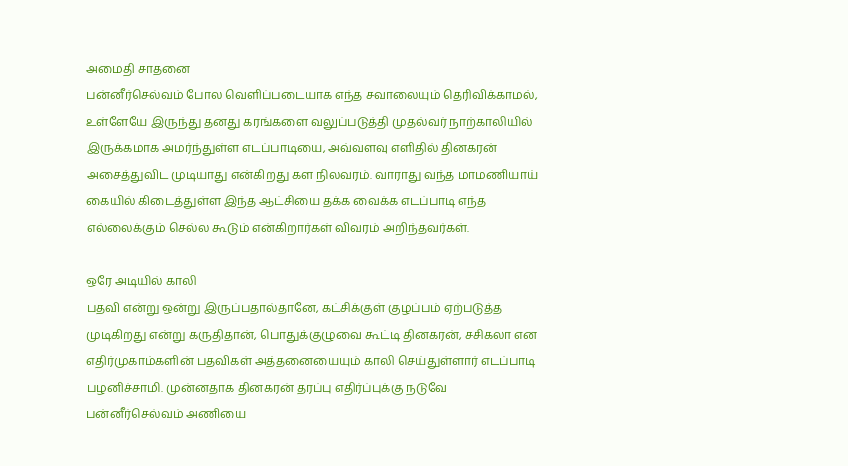அமைதி சாதனை
பன்னீர்செல்வம் போல வெளிப்படையாக எந்த சவாலையும் தெரிவிக்காமல், உள்ளேயே இருந்து தனது கரங்களை வலுப்படுத்தி முதல்வர் நாற்காலியில் இருக்கமாக அமர்ந்துள்ள எடப்பாடியை, அவ்வளவு எளிதில் தினகரன் அசைத்துவிட முடியாது என்கிறது கள நிலவரம். வாராது வந்த மாமணியாய் கையில் கிடைத்துள்ள இந்த ஆட்சியை தக்க வைக்க எடப்பாடி எந்த எல்லைக்கும் செல்ல கூடும் என்கிறார்கள் விவரம் அறிந்தவர்கள்.

ஒரே அடியில் காலி
பதவி என்று ஒன்று இருப்பதால்தானே, கட்சிக்குள் குழப்பம் ஏற்படுத்த முடிகிறது என்று கருதிதான், பொதுக்குழுவை கூட்டி தினகரன், சசிகலா என எதிர்முகாம்களின் பதவிகள் அத்தனையையும் காலி செய்துள்ளார் எடப்பாடி பழனிச்சாமி. முன்னதாக தினகரன் தரப்பு எதிர்ப்புக்கு நடுவே பன்னீர்செல்வம் அணியை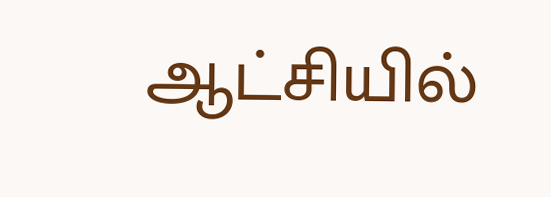ஆட்சியில்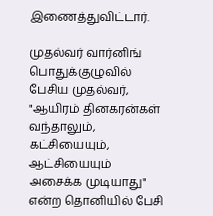இணைத்துவிட்டார்.

முதல்வர் வார்னிங்
பொதுக்குழுவில் பேசிய முதல்வர், "ஆயிரம் தினகரன்கள் வந்தாலும், கட்சியையும், ஆட்சியையும் அசைக்க முடியாது" என்ற தொனியில் பேசி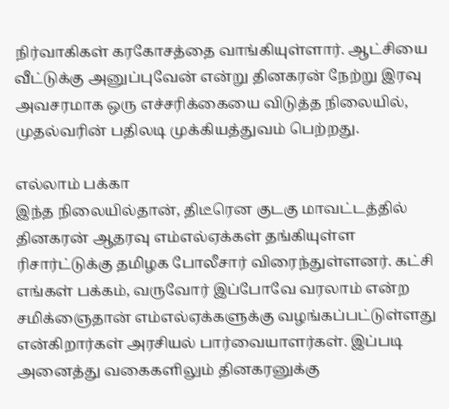நிர்வாகிகள் கரகோசத்தை வாங்கியுள்ளார். ஆட்சியை வீட்டுக்கு அனுப்புவேன் என்று தினகரன் நேற்று இரவு அவசரமாக ஒரு எச்சரிக்கையை விடுத்த நிலையில், முதல்வரின் பதிலடி முக்கியத்துவம் பெற்றது.

எல்லாம் பக்கா
இந்த நிலையில்தான், திடீரென குடகு மாவட்டத்தில் தினகரன் ஆதரவு எம்எல்ஏக்கள் தங்கியுள்ள ரிசார்ட்டுக்கு தமிழக போலீசார் விரைந்துள்ளனர். கட்சி எங்கள் பக்கம், வருவோர் இப்போவே வரலாம் என்ற சமிக்ஞைதான் எம்எல்ஏக்களுக்கு வழங்கப்பட்டுள்ளது என்கிறார்கள் அரசியல் பார்வையாளர்கள். இப்படி அனைத்து வகைகளிலும் தினகரனுக்கு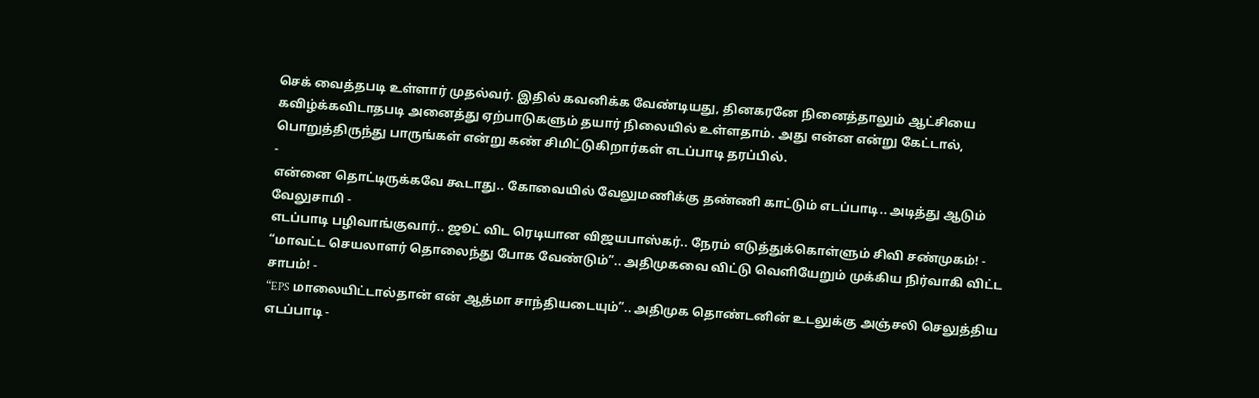செக் வைத்தபடி உள்ளார் முதல்வர். இதில் கவனிக்க வேண்டியது, தினகரனே நினைத்தாலும் ஆட்சியை கவிழ்க்கவிடாதபடி அனைத்து ஏற்பாடுகளும் தயார் நிலையில் உள்ளதாம். அது என்ன என்று கேட்டால், பொறுத்திருந்து பாருங்கள் என்று கண் சிமிட்டுகிறார்கள் எடப்பாடி தரப்பில்.
-
என்னை தொட்டிருக்கவே கூடாது.. கோவையில் வேலுமணிக்கு தண்ணி காட்டும் எடப்பாடி.. அடித்து ஆடும் வேலுசாமி -
எடப்பாடி பழிவாங்குவார்.. ஜூட் விட ரெடியான விஜயபாஸ்கர்.. நேரம் எடுத்துக்கொள்ளும் சிவி சண்முகம்! -
“மாவட்ட செயலாளர் தொலைந்து போக வேண்டும்”.. அதிமுகவை விட்டு வெளியேறும் முக்கிய நிர்வாகி விட்ட சாபம்! -
“EPS மாலையிட்டால்தான் என் ஆத்மா சாந்தியடையும்”.. அதிமுக தொண்டனின் உடலுக்கு அஞ்சலி செலுத்திய எடப்பாடி -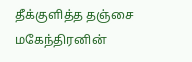தீக்குளித்த தஞ்சை மகேந்திரனின்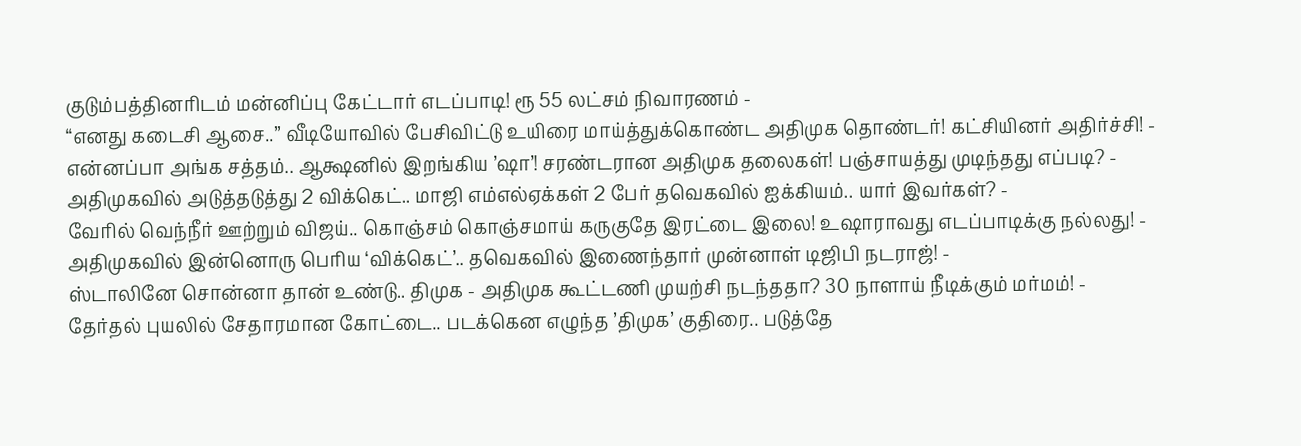குடும்பத்தினரிடம் மன்னிப்பு கேட்டார் எடப்பாடி! ரூ 55 லட்சம் நிவாரணம் -
“எனது கடைசி ஆசை..” வீடியோவில் பேசிவிட்டு உயிரை மாய்த்துக்கொண்ட அதிமுக தொண்டர்! கட்சியினர் அதிர்ச்சி! -
என்னப்பா அங்க சத்தம்.. ஆக்ஷனில் இறங்கிய ’ஷா’! சரண்டரான அதிமுக தலைகள்! பஞ்சாயத்து முடிந்தது எப்படி? -
அதிமுகவில் அடுத்தடுத்து 2 விக்கெட்.. மாஜி எம்எல்ஏக்கள் 2 பேர் தவெகவில் ஐக்கியம்.. யார் இவர்கள்? -
வேரில் வெந்நீர் ஊற்றும் விஜய்.. கொஞ்சம் கொஞ்சமாய் கருகுதே இரட்டை இலை! உஷாராவது எடப்பாடிக்கு நல்லது! -
அதிமுகவில் இன்னொரு பெரிய ‘விக்கெட்’.. தவெகவில் இணைந்தார் முன்னாள் டிஜிபி நடராஜ்! -
ஸ்டாலினே சொன்னா தான் உண்டு.. திமுக - அதிமுக கூட்டணி முயற்சி நடந்ததா? 30 நாளாய் நீடிக்கும் மர்மம்! -
தேர்தல் புயலில் சேதாரமான கோட்டை.. படக்கென எழுந்த ’திமுக’ குதிரை.. படுத்தே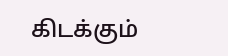கிடக்கும்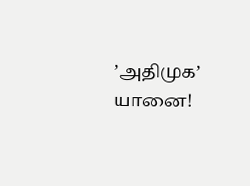’அதிமுக’ யானை!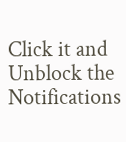Click it and Unblock the Notifications